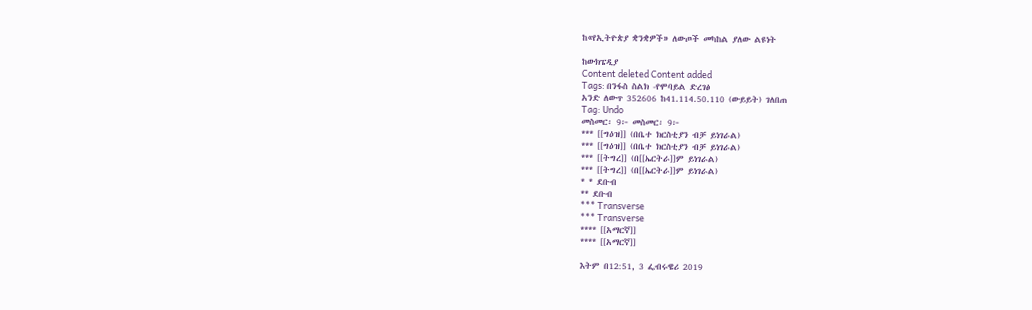ከ«የኢትዮጵያ ቋንቋዎች» ለውጦች መካከል ያለው ልዩነት

ከውክፔዲያ
Content deleted Content added
Tags: በንፋስ ስልክ -የሞባይል ድረገፅ
አንድ ለውጥ 352606 ከ41.114.50.110 (ውይይት) ገለበጠ
Tag: Undo
መስመር፡ 9፦ መስመር፡ 9፦
*** [[ግዕዝ]] (በቤተ ክርስቲያን ብቻ ይነገራል)
*** [[ግዕዝ]] (በቤተ ክርስቲያን ብቻ ይነገራል)
*** [[ትግረ]] (በ[[ኤርትራ]]ም ይነገራል)
*** [[ትግረ]] (በ[[ኤርትራ]]ም ይነገራል)
* * ደቡብ
** ደቡብ
*** Transverse
*** Transverse
**** [[አማርኛ]]
**** [[አማርኛ]]

እትም በ12:51, 3 ፌብሩዌሪ 2019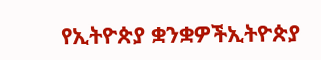የኢትዮጵያ ቋንቋዎችኢትዮጵያ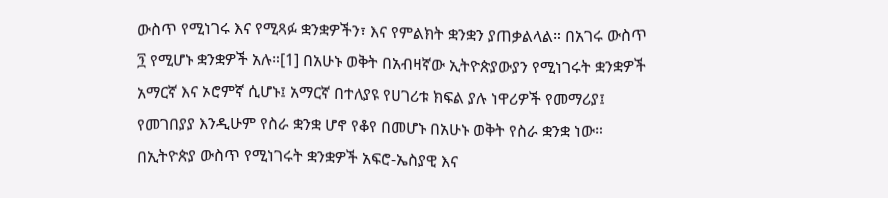ውስጥ የሚነገሩ እና የሚጻፉ ቋንቋዎችን፣ እና የምልክት ቋንቋን ያጠቃልላል። በአገሩ ውስጥ ፺ የሚሆኑ ቋንቋዎች አሉ።[1] በአሁኑ ወቅት በአብዛኛው ኢትዮጵያውያን የሚነገሩት ቋንቋዎች አማርኛ እና ኦሮምኛ ሲሆኑ፤ አማርኛ በተለያዩ የሀገሪቱ ክፍል ያሉ ነዋሪዎች የመማሪያ፤ የመገበያያ እንዲሁም የስራ ቋንቋ ሆኖ የቆየ በመሆኑ በአሁኑ ወቅት የስራ ቋንቋ ነው። በኢትዮጵያ ውስጥ የሚነገሩት ቋንቋዎች አፍሮ-ኤስያዊ እና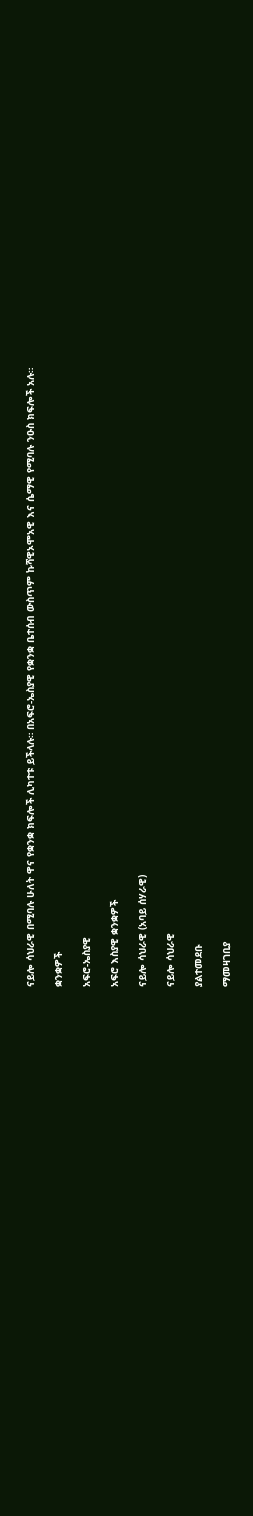ናይሎ ሳህራዊ በሚባሉ ሁለት ዋና የቋንቋ ክፍሎች ሊካተቱ ይችላሉ። በአፍሮ-ኤስያዊ የቋንቋ ቤተሰብ ውስጥም ኩሻዊኦሞአዊ እና ሴማዊ የሚባሉ ንዑስ ክፍሎች አሉ።

ቋንቋዎች

አፍሮ-ኤስያዊ

አፍሮ እስያዊ ቋንቋዎች

ናይሎ ሳህራዊ (አባይ ሰሃራዊ)

ናይሎ ሳህራዊ

ያልተመደቡ

ማመዛገቢያ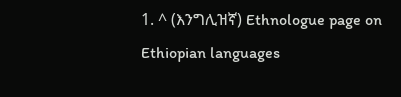1. ^ (እንግሊዝኛ) Ethnologue page on Ethiopian languages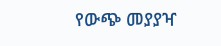የውጭ መያያዣ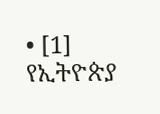• [1] የኢትዮጵያ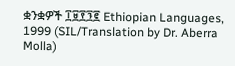ቋንቋዎች ፲፱፻፺፪ Ethiopian Languages, 1999 (SIL/Translation by Dr. Aberra Molla)